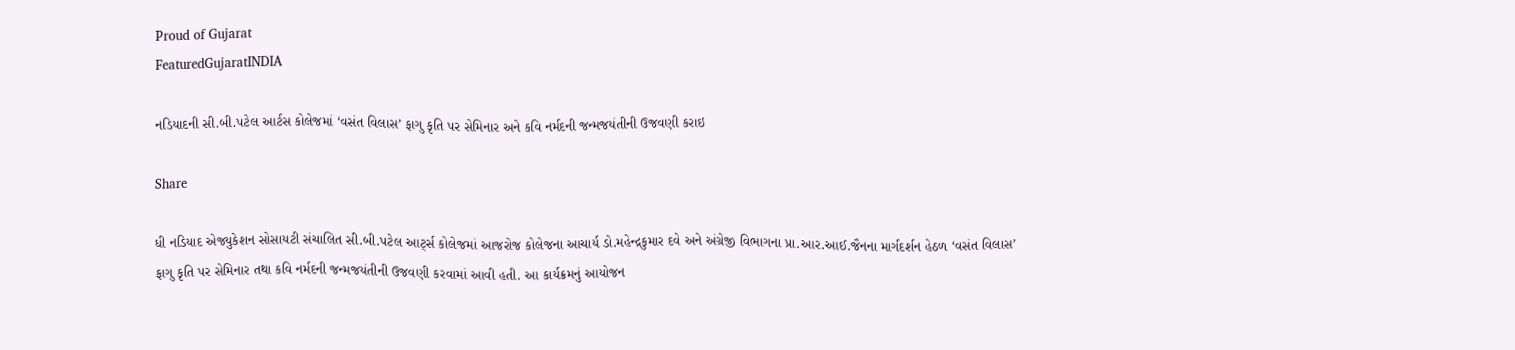Proud of Gujarat
FeaturedGujaratINDIA

નડિયાદની સી.બી.પટેલ આર્ટસ કોલેજમાં ‘વસંત વિલાસ’ ફાગુ કૃતિ પર સેમિનાર અને કવિ નર્મદની જન્મજયંતીની ઉજવણી કરાઇ

Share

ધી નડિયાદ એજ્યુકેશન સોસાયટી સંચાલિત સી.બી.પટેલ આર્ટ્સ કોલેજમાં આજરોજ કોલેજના આચાર્ય ડો.મહેન્દ્રકુમાર દવે અને અંગ્રેજી વિભાગના પ્રા.આર.આઈ.જૈનના માર્ગદર્શન હેઠળ ‘વસંત વિલાસ’ ફાગુ કૃતિ પર સેમિનાર તથા કવિ નર્મદની જન્મજયંતીની ઉજવણી કરવામાં આવી હતી. આ કાર્યક્રમનું આયોજન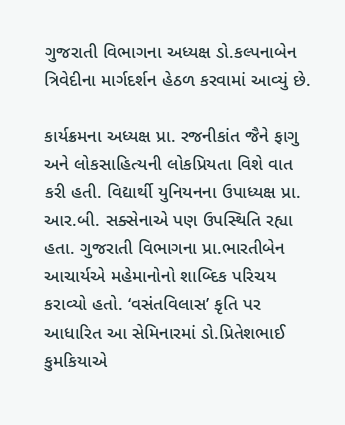ગુજરાતી વિભાગના અધ્યક્ષ ડો.કલ્પનાબેન ત્રિવેદીના માર્ગદર્શન હેઠળ કરવામાં આવ્યું છે.

કાર્યક્રમના અધ્યક્ષ પ્રા. રજનીકાંત જૈને ફાગુ અને લોકસાહિત્યની લોકપ્રિયતા વિશે વાત કરી હતી. વિદ્યાર્થી યુનિયનના ઉપાધ્યક્ષ પ્રા. આર.બી. સક્સેનાએ પણ ઉપસ્થિતિ રહ્યા હતા. ગુજરાતી વિભાગના પ્રા.ભારતીબેન આચાર્યએ મહેમાનોનો શાબ્દિક પરિચય કરાવ્યો હતો. ‘વસંતવિલાસ’ કૃતિ પર આધારિત આ સેમિનારમાં ડો.પ્રિતેશભાઈ કુમકિયાએ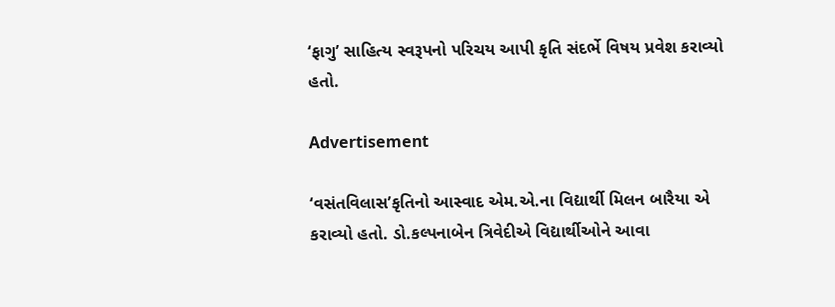‘ફાગુ’ સાહિત્ય સ્વરૂપનો પરિચય આપી કૃતિ સંદર્ભે વિષય પ્રવેશ કરાવ્યો હતો.

Advertisement

‘વસંતવિલાસ’કૃતિનો આસ્વાદ એમ.એ.ના વિદ્યાર્થી મિલન બારૈયા એ કરાવ્યો હતો. ડો.કલ્પનાબેન ત્રિવેદીએ વિદ્યાર્થીઓને આવા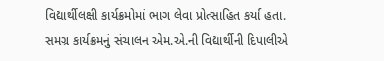વિદ્યાર્થીલક્ષી કાર્યક્રમોમાં ભાગ લેવા પ્રોત્સાહિત કર્યા હતા. સમગ્ર કાર્યક્રમનું સંચાલન એમ.એ.ની વિદ્યાર્થીની દિપાલીએ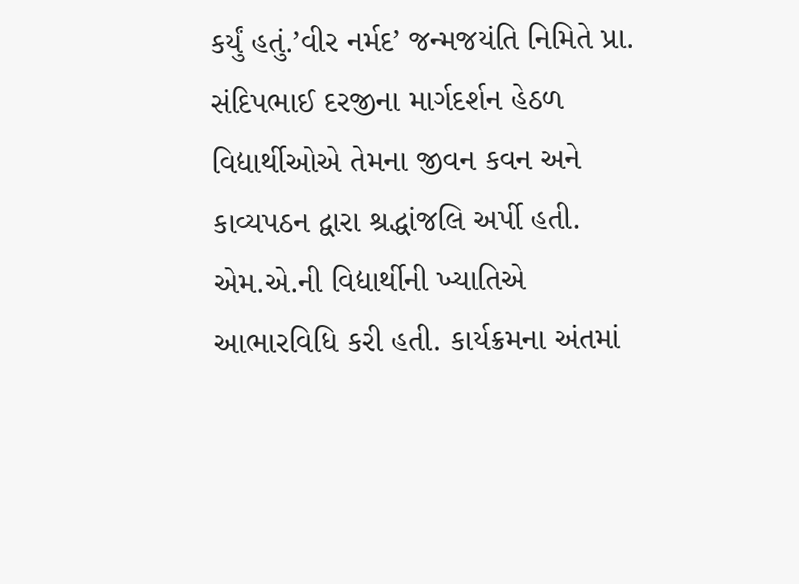કર્યું હતું.’વીર નર્મદ’ જન્મજયંતિ નિમિતે પ્રા. સંદિપભાઈ દરજીના માર્ગદર્શન હેઠળ વિદ્યાર્થીઓએ તેમના જીવન કવન અને કાવ્યપઠન દ્વારા શ્રદ્ધાંજલિ અર્પી હતી. એમ.એ.ની વિદ્યાર્થીની ખ્યાતિએ આભારવિધિ કરી હતી. કાર્યક્રમના અંતમાં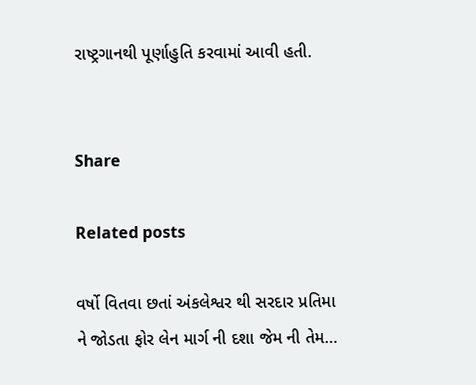રાષ્ટ્રગાનથી પૂર્ણાહુતિ કરવામાં આવી હતી.


Share

Related posts

વર્ષો વિતવા છતાં અંકલેશ્વર થી સરદાર પ્રતિમા ને જોડતા ફોર લેન માર્ગ ની દશા જેમ ની તેમ…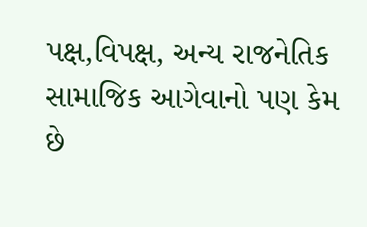પક્ષ,વિપક્ષ, અન્ય રાજનેતિક સામાજિક આગેવાનો પણ કેમ છે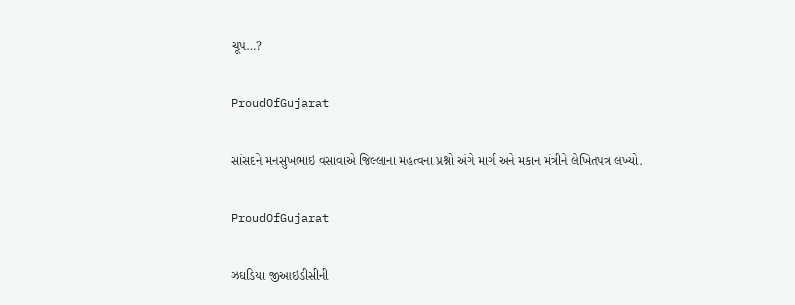ચૂપ…?

ProudOfGujarat

સાંસદને મનસુખભાઇ વસાવાએ જિલ્લાના મહત્વના પ્રશ્નો અંગે માર્ગ અને મકાન મંત્રીને લેખિતપત્ર લખ્યો.

ProudOfGujarat

ઝઘડિયા જીઆઇડીસીની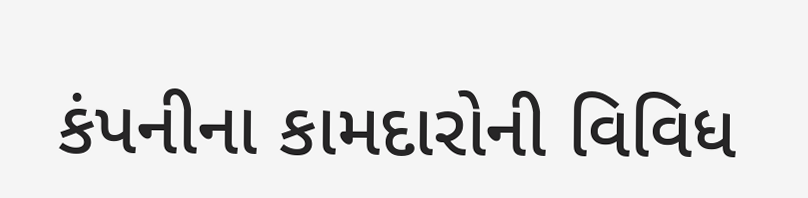કંપનીના કામદારોની વિવિધ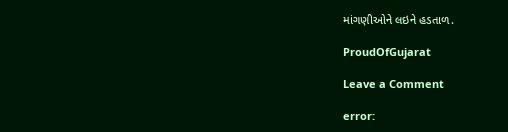માંગણીઓને લઇને હડતાળ.

ProudOfGujarat

Leave a Comment

error: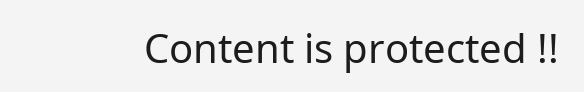Content is protected !!